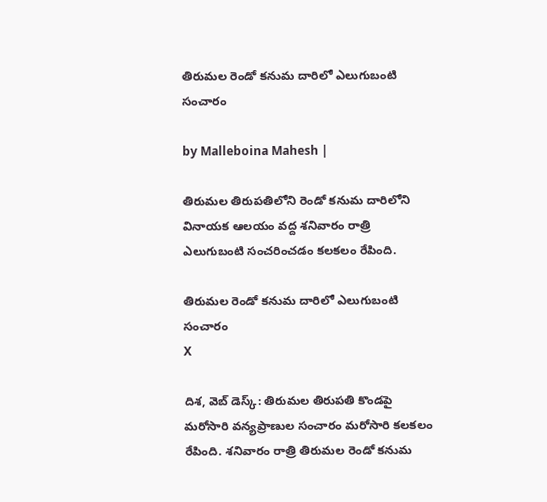తిరుమల రెండో కనుమ దారిలో ఎలుగుబంటి సంచారం

by Malleboina Mahesh |

తిరుమల తిరుపతిలోని రెండో కనుమ దారిలోని వినాయక ఆలయం వద్ద శనివారం రాత్రి ఎలుగుబంటి సంచరించడం కలకలం రేపింది.

తిరుమల రెండో కనుమ దారిలో ఎలుగుబంటి సంచారం
X

దిశ, వెబ్ డెస్క్: తిరుమల తిరుపతి కొండపై మరోసారి వన్యప్రాణుల సంచారం మరోసారి కలకలం రేపింది. శనివారం రాత్రి తిరుమల రెండో కనుమ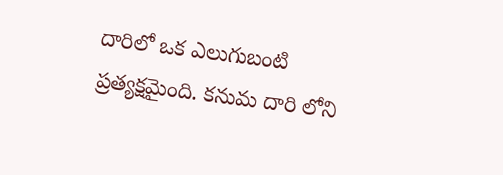దారిలో ఒక ఎలుగుబంటి ప్రత్యక్షమైంది. కనుమ దారి లోని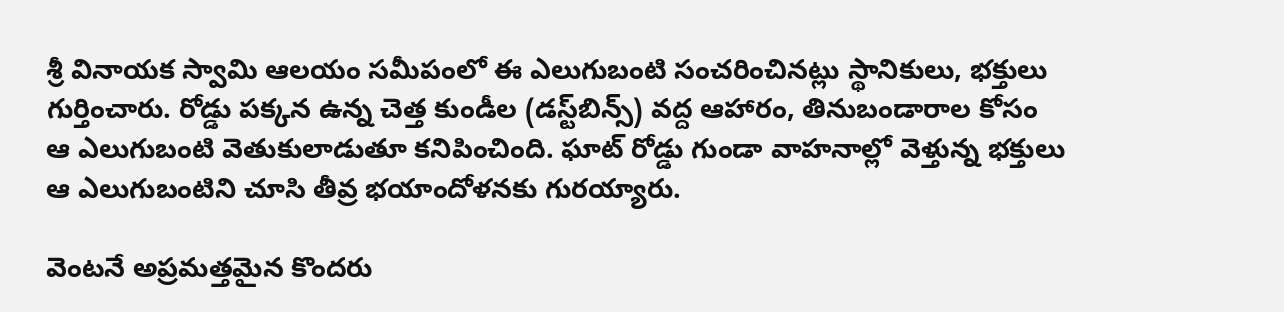శ్రీ వినాయక స్వామి ఆలయం సమీపంలో ఈ ఎలుగుబంటి సంచరించినట్లు స్థానికులు, భక్తులు గుర్తించారు. రోడ్డు పక్కన ఉన్న చెత్త కుండీల (డస్ట్‌బిన్స్) వద్ద ఆహారం, తినుబండారాల కోసం ఆ ఎలుగుబంటి వెతుకులాడుతూ కనిపించింది. ఘాట్ రోడ్డు గుండా వాహనాల్లో వెళ్తున్న భక్తులు ఆ ఎలుగుబంటిని చూసి తీవ్ర భయాందోళనకు గురయ్యారు.

వెంటనే అప్రమత్తమైన కొందరు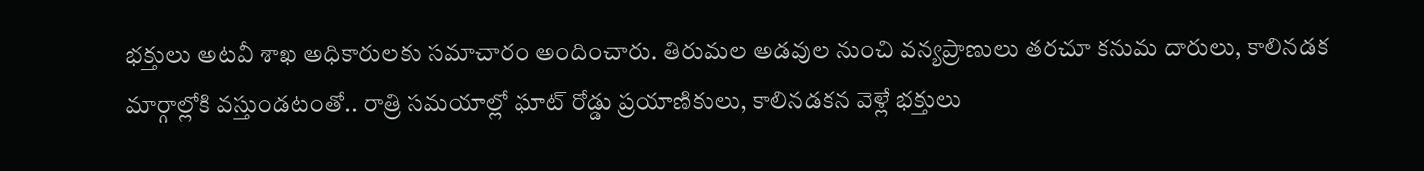భక్తులు అటవీ శాఖ అధికారులకు సమాచారం అందించారు. తిరుమల అడవుల నుంచి వన్యప్రాణులు తరచూ కనుమ దారులు, కాలినడక మార్గాల్లోకి వస్తుండటంతో.. రాత్రి సమయాల్లో ఘాట్ రోడ్డు ప్రయాణికులు, కాలినడకన వెళ్లే భక్తులు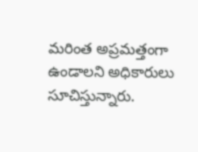మరింత అప్రమత్తంగా ఉండాలని అధికారులు సూచిస్తున్నారు.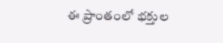ఈ ప్రాంతంలో భక్తుల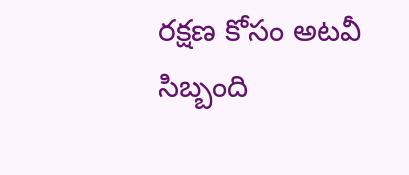రక్షణ కోసం అటవీ సిబ్బంది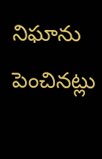నిఘాను పెంచినట్లు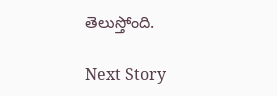తెలుస్తోంది.

Next Story